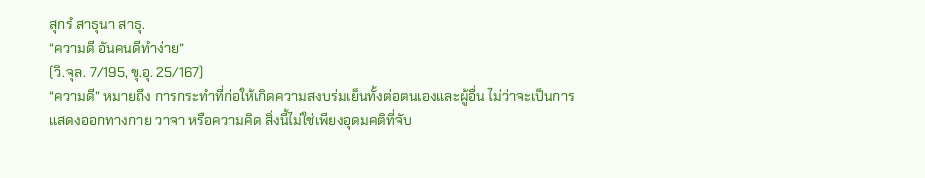สุกรํ สาธุนา สาธุ.
“ความดี อันคนดีทำง่าย”
(วิ.จุล. 7/195, ขุ.อุ. 25/167)
“ความดี” หมายถึง การกระทำที่ก่อให้เกิดความสงบร่มเย็นทั้งต่อตนเองและผู้อื่น ไม่ว่าจะเป็นการแสดงออกทางกาย วาจา หรือความคิด สิ่งนี้ไม่ใช่เพียงอุดมคติที่จับ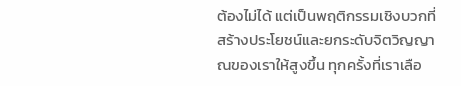ต้องไม่ได้ แต่เป็นพฤติกรรมเชิงบวกที่สร้างประโยชน์และยกระดับจิตวิญญาณของเราให้สูงขึ้น ทุกครั้งที่เราเลือ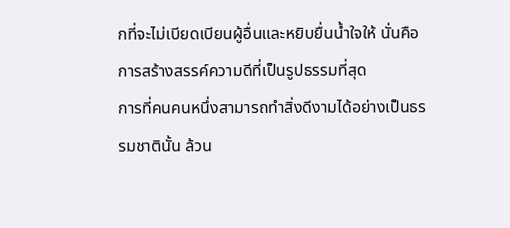กที่จะไม่เบียดเบียนผู้อื่นและหยิบยื่นน้ำใจให้ นั่นคือการสร้างสรรค์ความดีที่เป็นรูปธรรมที่สุด
การที่คนคนหนึ่งสามารถทำสิ่งดีงามได้อย่างเป็นธรรมชาตินั้น ล้วน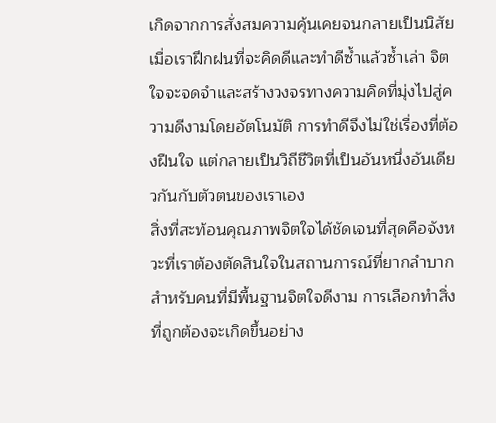เกิดจากการสั่งสมความคุ้นเคยจนกลายเป็นนิสัย เมื่อเราฝึกฝนที่จะคิดดีและทำดีซ้ำแล้วซ้ำเล่า จิตใจจะจดจำและสร้างวงจรทางความคิดที่มุ่งไปสู่ความดีงามโดยอัตโนมัติ การทำดีจึงไม่ใช่เรื่องที่ต้องฝืนใจ แต่กลายเป็นวิถีชีวิตที่เป็นอันหนึ่งอันเดียวกันกับตัวตนของเราเอง
สิ่งที่สะท้อนคุณภาพจิตใจได้ชัดเจนที่สุดคือจังหวะที่เราต้องตัดสินใจในสถานการณ์ที่ยากลำบาก สำหรับคนที่มีพื้นฐานจิตใจดีงาม การเลือกทำสิ่งที่ถูกต้องจะเกิดขึ้นอย่าง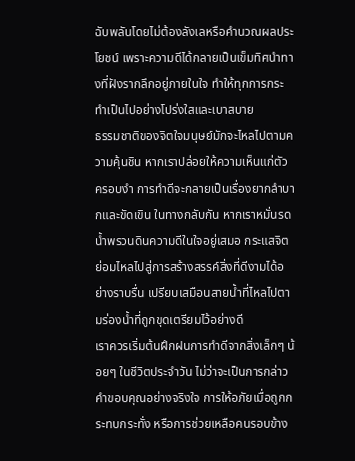ฉับพลันโดยไม่ต้องลังเลหรือคำนวณผลประโยชน์ เพราะความดีได้กลายเป็นเข็มทิศนำทางที่ฝังรากลึกอยู่ภายในใจ ทำให้ทุกการกระทำเป็นไปอย่างโปร่งใสและเบาสบาย
ธรรมชาติของจิตใจมนุษย์มักจะไหลไปตามความคุ้นชิน หากเราปล่อยให้ความเห็นแก่ตัวครอบงำ การทำดีจะกลายเป็นเรื่องยากลำบากและขัดเขิน ในทางกลับกัน หากเราหมั่นรดน้ำพรวนดินความดีในใจอยู่เสมอ กระแสจิตย่อมไหลไปสู่การสร้างสรรค์สิ่งที่ดีงามได้อย่างราบรื่น เปรียบเสมือนสายน้ำที่ไหลไปตามร่องน้ำที่ถูกขุดเตรียมไว้อย่างดี
เราควรเริ่มต้นฝึกฝนการทำดีจากสิ่งเล็กๆ น้อยๆ ในชีวิตประจำวัน ไม่ว่าจะเป็นการกล่าวคำขอบคุณอย่างจริงใจ การให้อภัยเมื่อถูกกระทบกระทั่ง หรือการช่วยเหลือคนรอบข้าง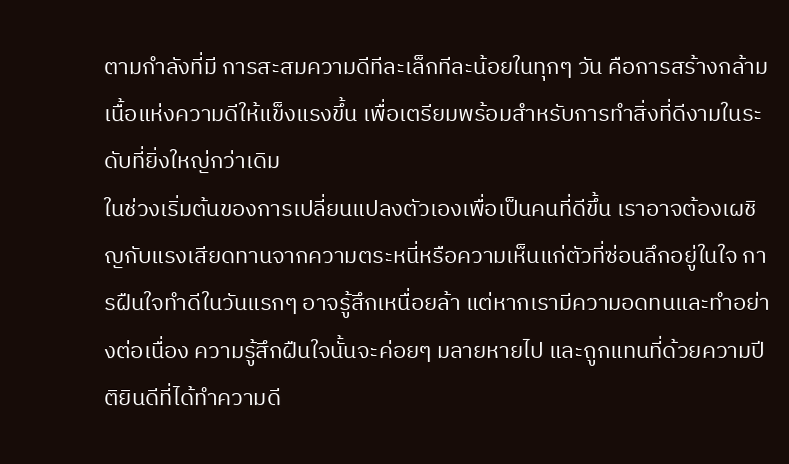ตามกำลังที่มี การสะสมความดีทีละเล็กทีละน้อยในทุกๆ วัน คือการสร้างกล้ามเนื้อแห่งความดีให้แข็งแรงขึ้น เพื่อเตรียมพร้อมสำหรับการทำสิ่งที่ดีงามในระดับที่ยิ่งใหญ่กว่าเดิม
ในช่วงเริ่มต้นของการเปลี่ยนแปลงตัวเองเพื่อเป็นคนที่ดีขึ้น เราอาจต้องเผชิญกับแรงเสียดทานจากความตระหนี่หรือความเห็นแก่ตัวที่ซ่อนลึกอยู่ในใจ การฝืนใจทำดีในวันแรกๆ อาจรู้สึกเหนื่อยล้า แต่หากเรามีความอดทนและทำอย่างต่อเนื่อง ความรู้สึกฝืนใจนั้นจะค่อยๆ มลายหายไป และถูกแทนที่ด้วยความปีติยินดีที่ได้ทำความดี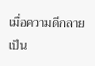เมื่อความดีกลายเป็น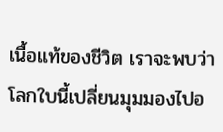เนื้อแท้ของชีวิต เราจะพบว่าโลกใบนี้เปลี่ยนมุมมองไปอ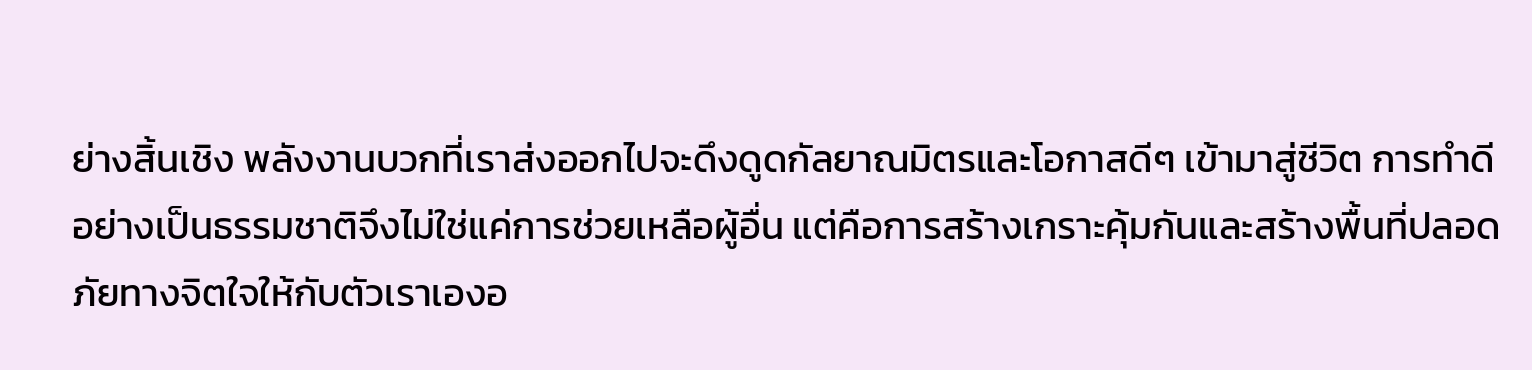ย่างสิ้นเชิง พลังงานบวกที่เราส่งออกไปจะดึงดูดกัลยาณมิตรและโอกาสดีๆ เข้ามาสู่ชีวิต การทำดีอย่างเป็นธรรมชาติจึงไม่ใช่แค่การช่วยเหลือผู้อื่น แต่คือการสร้างเกราะคุ้มกันและสร้างพื้นที่ปลอดภัยทางจิตใจให้กับตัวเราเองอ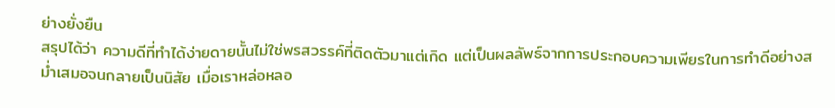ย่างยั่งยืน
สรุปได้ว่า ความดีที่ทำได้ง่ายดายนั้นไม่ใช่พรสวรรค์ที่ติดตัวมาแต่เกิด แต่เป็นผลลัพธ์จากการประกอบความเพียรในการทำดีอย่างสม่ำเสมอจนกลายเป็นนิสัย เมื่อเราหล่อหลอ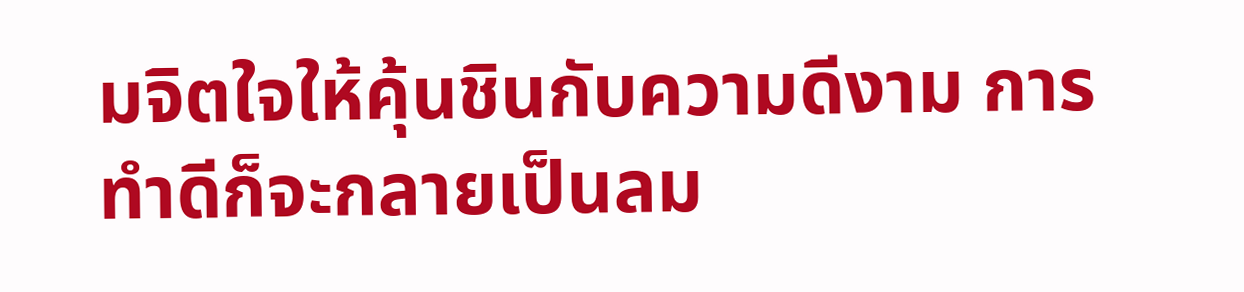มจิตใจให้คุ้นชินกับความดีงาม การทำดีก็จะกลายเป็นลม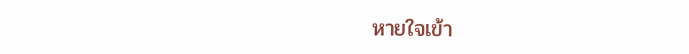หายใจเข้า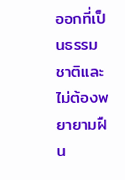ออกที่เป็นธรรมชาติและไม่ต้องพยายามฝืน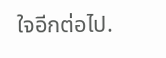ใจอีกต่อไป.